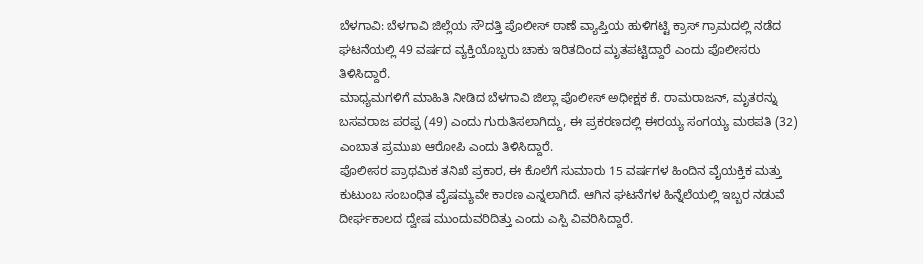ಬೆಳಗಾವಿ: ಬೆಳಗಾವಿ ಜಿಲ್ಲೆಯ ಸೌದತ್ತಿ ಪೊಲೀಸ್ ಠಾಣೆ ವ್ಯಾಪ್ತಿಯ ಹುಳಿಗಟ್ಟಿ ಕ್ರಾಸ್ ಗ್ರಾಮದಲ್ಲಿ ನಡೆದ ಘಟನೆಯಲ್ಲಿ 49 ವರ್ಷದ ವ್ಯಕ್ತಿಯೊಬ್ಬರು ಚಾಕು ಇರಿತದಿಂದ ಮೃತಪಟ್ಟಿದ್ದಾರೆ ಎಂದು ಪೊಲೀಸರು ತಿಳಿಸಿದ್ದಾರೆ.
ಮಾಧ್ಯಮಗಳಿಗೆ ಮಾಹಿತಿ ನೀಡಿದ ಬೆಳಗಾವಿ ಜಿಲ್ಲಾ ಪೊಲೀಸ್ ಅಧೀಕ್ಷಕ ಕೆ. ರಾಮರಾಜನ್, ಮೃತರನ್ನು ಬಸವರಾಜ ಪರಪ್ಪ (49) ಎಂದು ಗುರುತಿಸಲಾಗಿದ್ದು, ಈ ಪ್ರಕರಣದಲ್ಲಿ ಈರಯ್ಯ ಸಂಗಯ್ಯ ಮಠಪತಿ (32) ಎಂಬಾತ ಪ್ರಮುಖ ಆರೋಪಿ ಎಂದು ತಿಳಿಸಿದ್ದಾರೆ.
ಪೊಲೀಸರ ಪ್ರಾಥಮಿಕ ತನಿಖೆ ಪ್ರಕಾರ, ಈ ಕೊಲೆಗೆ ಸುಮಾರು 15 ವರ್ಷಗಳ ಹಿಂದಿನ ವೈಯಕ್ತಿಕ ಮತ್ತು ಕುಟುಂಬ ಸಂಬಂಧಿತ ವೈಷಮ್ಯವೇ ಕಾರಣ ಎನ್ನಲಾಗಿದೆ. ಆಗಿನ ಘಟನೆಗಳ ಹಿನ್ನೆಲೆಯಲ್ಲಿ ಇಬ್ಬರ ನಡುವೆ ದೀರ್ಘಕಾಲದ ದ್ವೇಷ ಮುಂದುವರಿದಿತ್ತು ಎಂದು ಎಸ್ಪಿ ವಿವರಿಸಿದ್ದಾರೆ.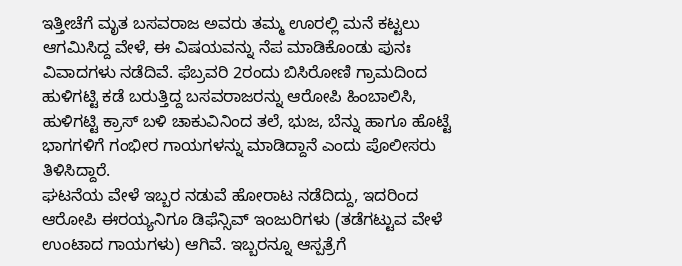ಇತ್ತೀಚೆಗೆ ಮೃತ ಬಸವರಾಜ ಅವರು ತಮ್ಮ ಊರಲ್ಲಿ ಮನೆ ಕಟ್ಟಲು ಆಗಮಿಸಿದ್ದ ವೇಳೆ, ಈ ವಿಷಯವನ್ನು ನೆಪ ಮಾಡಿಕೊಂಡು ಪುನಃ ವಿವಾದಗಳು ನಡೆದಿವೆ. ಫೆಬ್ರವರಿ 2ರಂದು ಬಿಸಿರೋಣಿ ಗ್ರಾಮದಿಂದ ಹುಳಿಗಟ್ಟಿ ಕಡೆ ಬರುತ್ತಿದ್ದ ಬಸವರಾಜರನ್ನು ಆರೋಪಿ ಹಿಂಬಾಲಿಸಿ, ಹುಳಿಗಟ್ಟಿ ಕ್ರಾಸ್ ಬಳಿ ಚಾಕುವಿನಿಂದ ತಲೆ, ಭುಜ, ಬೆನ್ನು ಹಾಗೂ ಹೊಟ್ಟೆ ಭಾಗಗಳಿಗೆ ಗಂಭೀರ ಗಾಯಗಳನ್ನು ಮಾಡಿದ್ದಾನೆ ಎಂದು ಪೊಲೀಸರು ತಿಳಿಸಿದ್ದಾರೆ.
ಘಟನೆಯ ವೇಳೆ ಇಬ್ಬರ ನಡುವೆ ಹೋರಾಟ ನಡೆದಿದ್ದು, ಇದರಿಂದ ಆರೋಪಿ ಈರಯ್ಯನಿಗೂ ಡಿಫೆನ್ಸಿವ್ ಇಂಜುರಿಗಳು (ತಡೆಗಟ್ಟುವ ವೇಳೆ ಉಂಟಾದ ಗಾಯಗಳು) ಆಗಿವೆ. ಇಬ್ಬರನ್ನೂ ಆಸ್ಪತ್ರೆಗೆ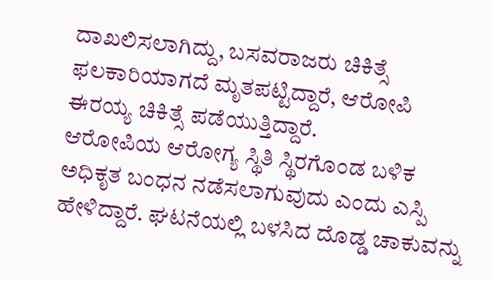ದಾಖಲಿಸಲಾಗಿದ್ದು, ಬಸವರಾಜರು ಚಿಕಿತ್ಸೆ ಫಲಕಾರಿಯಾಗದೆ ಮೃತಪಟ್ಟಿದ್ದಾರೆ, ಆರೋಪಿ ಈರಯ್ಯ ಚಿಕಿತ್ಸೆ ಪಡೆಯುತ್ತಿದ್ದಾರೆ.
ಆರೋಪಿಯ ಆರೋಗ್ಯ ಸ್ಥಿತಿ ಸ್ಥಿರಗೊಂಡ ಬಳಿಕ ಅಧಿಕೃತ ಬಂಧನ ನಡೆಸಲಾಗುವುದು ಎಂದು ಎಸ್ಪಿ ಹೇಳಿದ್ದಾರೆ. ಘಟನೆಯಲ್ಲಿ ಬಳಸಿದ ದೊಡ್ಡ ಚಾಕುವನ್ನು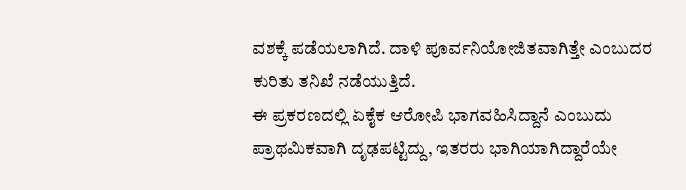ವಶಕ್ಕೆ ಪಡೆಯಲಾಗಿದೆ. ದಾಳಿ ಪೂರ್ವನಿಯೋಜಿತವಾಗಿತ್ತೇ ಎಂಬುದರ ಕುರಿತು ತನಿಖೆ ನಡೆಯುತ್ತಿದೆ.
ಈ ಪ್ರಕರಣದಲ್ಲಿ ಏಕೈಕ ಆರೋಪಿ ಭಾಗವಹಿಸಿದ್ದಾನೆ ಎಂಬುದು ಪ್ರಾಥಮಿಕವಾಗಿ ದೃಢಪಟ್ಟಿದ್ದು, ಇತರರು ಭಾಗಿಯಾಗಿದ್ದಾರೆಯೇ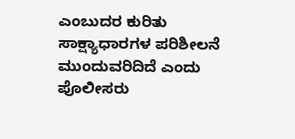ಎಂಬುದರ ಕುರಿತು ಸಾಕ್ಷ್ಯಾಧಾರಗಳ ಪರಿಶೀಲನೆ ಮುಂದುವರಿದಿದೆ ಎಂದು ಪೊಲೀಸರು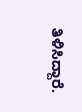ತಿಳಿಸಿದ್ದಾರೆ.